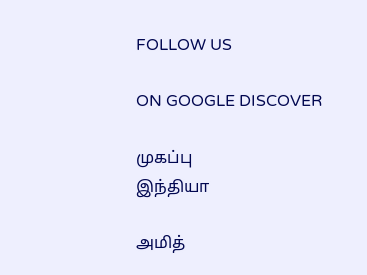FOLLOW US

ON GOOGLE DISCOVER

முகப்பு
இந்தியா

அமித்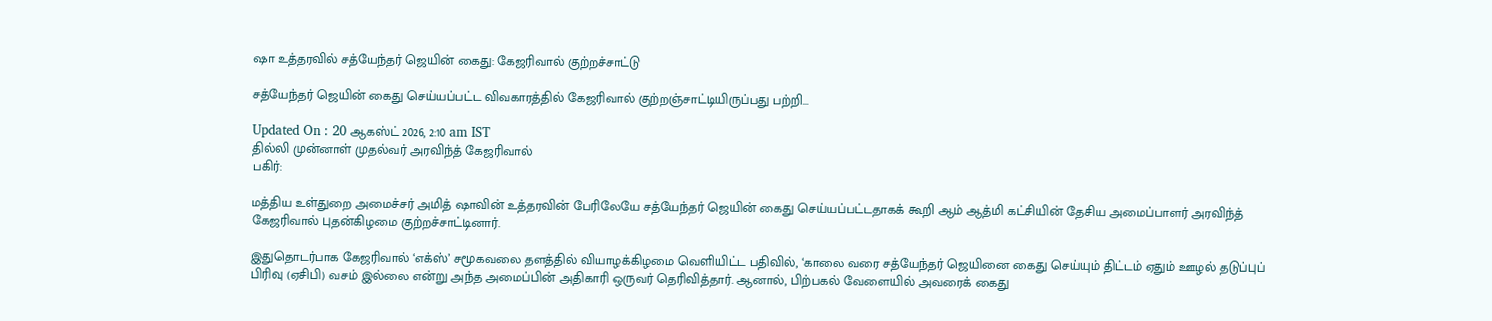ஷா உத்தரவில் சத்யேந்தர் ஜெயின் கைது: கேஜரிவால் குற்றச்சாட்டு

சத்யேந்தர் ஜெயின் கைது செய்யப்பட்ட விவகாரத்தில் கேஜரிவால் குற்றஞ்சாட்டியிருப்பது பற்றி...

Updated On : 20 ஆகஸ்ட் 2026, 2:10 am IST
தில்லி முன்னாள் முதல்வர் அரவிந்த் கேஜரிவால்
பகிர்:

மத்திய உள்துறை அமைச்சர் அமித் ஷாவின் உத்தரவின் பேரிலேயே சத்யேந்தர் ஜெயின் கைது செய்யப்பட்டதாகக் கூறி ஆம் ஆத்மி கட்சியின் தேசிய அமைப்பாளர் அரவிந்த் கேஜரிவால் புதன்கிழமை குற்றச்சாட்டினார்.

இதுதொடர்பாக கேஜரிவால் ‘எக்ஸ்’ சமூகவலை தளத்தில் வியாழக்கிழமை வெளியிட்ட பதிவில், ‘காலை வரை சத்யேந்தர் ஜெயினை கைது செய்யும் திட்டம் ஏதும் ஊழல் தடுப்புப் பிரிவு (ஏசிபி) வசம் இல்லை என்று அந்த அமைப்பின் அதிகாரி ஒருவர் தெரிவித்தார். ஆனால், பிற்பகல் வேளையில் அவரைக் கைது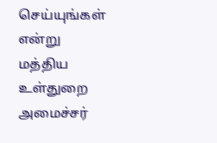செய்யுங்கள் என்று மத்திய உள்துறை அமைச்சர்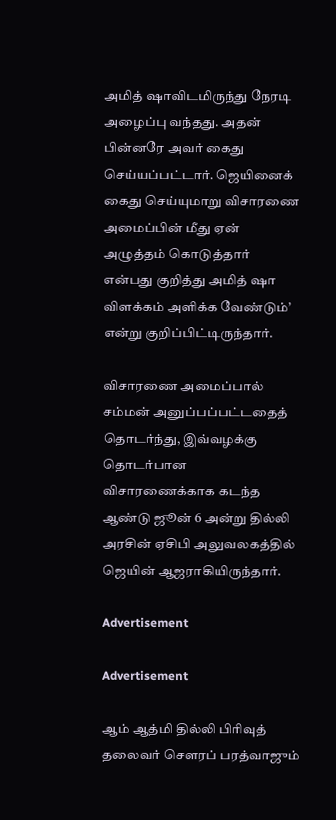அமித் ஷாவிடமிருந்து நேரடி அழைப்பு வந்தது. அதன் பின்னரே அவர் கைது செய்யப்பட்டார். ஜெயினைக் கைது செய்யுமாறு விசாரணை அமைப்பின் மீது ஏன் அழுத்தம் கொடுத்தார் என்பது குறித்து அமித் ஷா விளக்கம் அளிக்க வேண்டும்’ என்று குறிப்பிட்டிருந்தார்.

விசாரணை அமைப்பால் சம்மன் அனுப்பப்பட்டதைத் தொடர்ந்து, இவ்வழக்கு தொடர்பான விசாரணைக்காக கடந்த ஆண்டு ஜூன் 6 அன்று தில்லி அரசின் ஏசிபி அலுவலகத்தில் ஜெயின் ஆஜராகியிருந்தார்.

Advertisement

Advertisement

ஆம் ஆத்மி தில்லி பிரிவுத் தலைவர் சௌரப் பரத்வாஜும்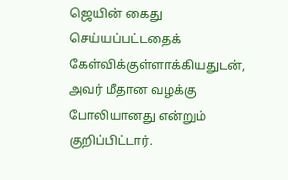ஜெயின் கைது செய்யப்பட்டதைக் கேள்விக்குள்ளாக்கியதுடன், அவர் மீதான வழக்கு போலியானது என்றும் குறிப்பிட்டார்.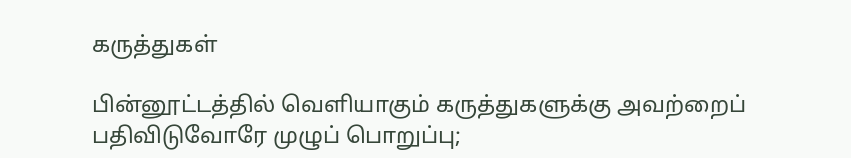கருத்துகள்

பின்னூட்டத்தில் வெளியாகும் கருத்துகளுக்கு அவற்றைப் பதிவிடுவோரே முழுப் பொறுப்பு;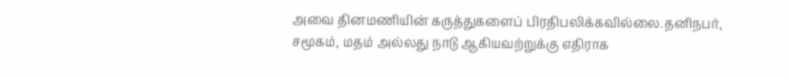அவை தினமணியின் கருத்துகளைப் பிரதிபலிக்கவில்லை.தனிநபர், சமூகம், மதம் அல்லது நாடு ஆகியவற்றுக்கு எதிராக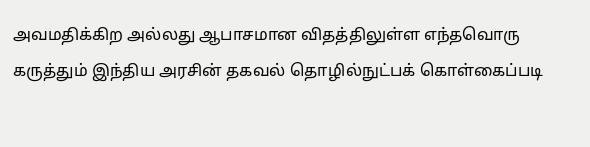அவமதிக்கிற அல்லது ஆபாசமான விதத்திலுள்ள எந்தவொரு கருத்தும் இந்திய அரசின் தகவல் தொழில்நுட்பக் கொள்கைப்படி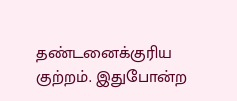தண்டனைக்குரிய குற்றம். இதுபோன்ற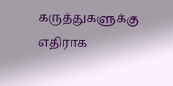கருத்துகளுக்கு எதிராக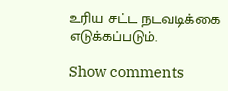உரிய சட்ட நடவடிக்கை எடுக்கப்படும்.

Show comments